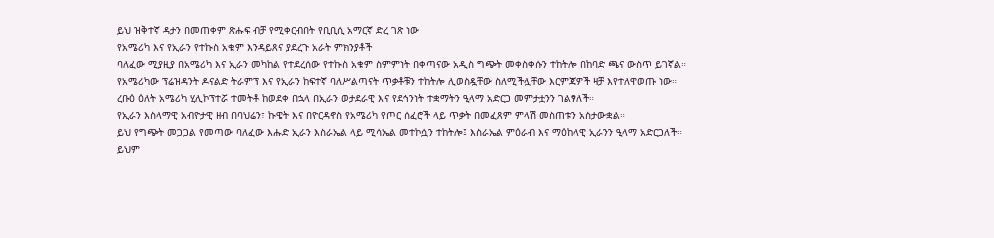ይህ ዝቅተኛ ዳታን በመጠቀም ጽሑፍ ብቻ የሚቀርብበት የቢቢሲ አማርኛ ድረ ገጽ ነው
የአሜሪካ እና የኢራን የተኩስ አቁም እንዳይጸና ያደረጉ አራት ምክንያቶች
ባለፈው ሚያዚያ በአሜሪካ እና ኢራን መካከል የተደረሰው የተኩስ አቁም ስምምነት በቀጣናው አዲስ ግጭት መቀስቀሱን ተከትሎ በከባድ ጫና ውስጥ ይገኛል።
የአሜሪካው ፕሬዝዳንት ዶናልድ ትራምፕ እና የኢራን ከፍተኛ ባለሥልጣናት ጥቃቶቹን ተከትሎ ሊወስዷቸው ስለሚችሏቸው እርምጃዎች ዛቻ እየተለዋወጡ ነው።
ረቡዕ ዕለት አሜሪካ ሂሊኮፕተሯ ተመትቶ ከወደቀ በኋላ በኢራን ወታደራዊ እና የደኅንነት ተቋማትን ዒላማ አድርጋ መምታቷንን ገልፃለች።
የኢራን እስላማዊ አብዮታዊ ዘብ በባህሬን፣ ኩዌት እና በዮርዳኖስ የአሜሪካ የጦር ሰፈሮች ላይ ጥቃት በመፈጸም ምላሽ መስጠቱን አስታውቋል።
ይህ የግጭት መጋጋል የመጣው ባለፈው እሑድ ኢራን እስራኤል ላይ ሚሳኤል መተኮሷን ተከትሎ፤ እስራኤል ምዕራብ እና ማዕከላዊ ኢራንን ዒላማ አድርጋለች።
ይህም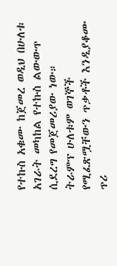የተኩስ አቁሙ ከጀመረ ወዲህ በሁለቱ አገራት መካከል የተኩስ ልውውጥ ሲደረግ የመጀመሪያው ነው።
ትራምፕ ሁለቱም ወገኞች የሚፈጽሟቸውን ጥቃቶች እንዲያቆሙ ጥሪ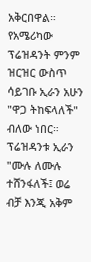አቅርበዋል።
የአሜሪካው ፕሬዝዳንት ምንም ዝርዝር ውስጥ ሳይገቡ ኢራን አሁን "ዋጋ ትከፍላለች" ብለው ነበር። ፕሬዝዳንቱ ኢራን "ሙሉ ለሙሉ ተሸንፋለች፤ ወሬ ብቻ እንጂ አቅም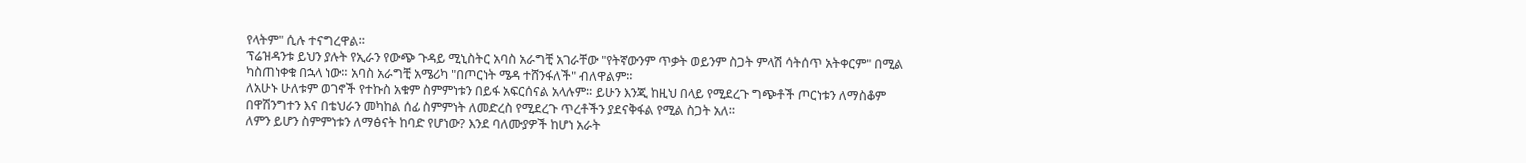የላትም" ሲሉ ተናግረዋል።
ፕሬዝዳንቱ ይህን ያሉት የኢራን የውጭ ጉዳይ ሚኒስትር አባስ አራግቺ አገራቸው "የትኛውንም ጥቃት ወይንም ስጋት ምላሽ ሳትሰጥ አትቀርም" በሚል ካስጠነቀቁ በኋላ ነው። አባስ አራግቺ አሜሪካ "በጦርነት ሜዳ ተሸንፋለች" ብለዋልም።
ለአሁኑ ሁለቱም ወገኖች የተኩስ አቁም ስምምነቱን በይፋ አፍርሰናል አላሉም። ይሁን እንጂ ከዚህ በላይ የሚደረጉ ግጭቶች ጦርነቱን ለማስቆም በዋሽንግተን እና በቴህራን መካከል ሰፊ ስምምነት ለመድረስ የሚደረጉ ጥረቶችን ያደናቅፋል የሚል ስጋት አለ።
ለምን ይሆን ስምምነቱን ለማፅናት ከባድ የሆነው? እንደ ባለሙያዎች ከሆነ አራት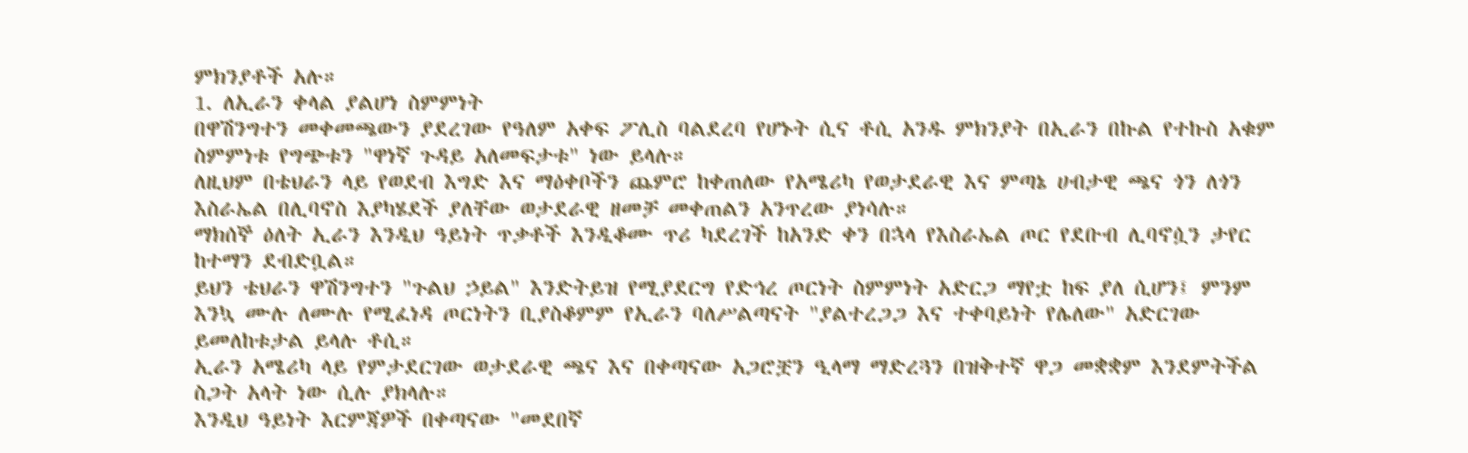ምክንያቶች አሉ።
1. ለኢራን ቀላል ያልሆነ ስምምነት
በዋሽንግተን መቀመጫውን ያደረገው የዓለም አቀፍ ፖሊስ ባልደረባ የሆኑት ሲና ቶሲ አንዱ ምክንያት በኢራን በኩል የተኩስ አቁም ስምምነቱ የግጭቱን "ዋነኛ ጉዳይ አለመፍታቱ" ነው ይላሉ።
ለዚህም በቴህራን ላይ የወደብ እግድ እና ማዕቀቦችን ጨምሮ ከቀጠለው የአሜሪካ የወታደራዊ እና ምጣኔ ሀብታዊ ጫና ጎን ለጎን እስራኤል በሊባኖስ እያካሄደች ያለቸው ወታደራዊ ዘመቻ መቀጠልን አንጥረው ያነሳሉ።
ማክሰኞ ዕለት ኢራን እንዲህ ዓይነት ጥቃቶች እንዲቆሙ ጥሪ ካደረገች ከአንድ ቀን በኋላ የእስራኤል ጦር የደቡብ ሊባኖሷን ታየር ከተማን ደብድቧል።
ይህን ቴህራን ዋሽንግተን "ጉልህ ኃይል" እንድትይዝ የሚያደርግ የድኅረ ጦርነት ስምምነት አድርጋ ማየቷ ከፍ ያለ ሲሆን፤ ምንም እንኳ ሙሉ ለሙሉ የሚፈነዳ ጦርነትን ቢያስቆምም የኢራን ባለሥልጣናት "ያልተረጋጋ እና ተቀባይነት የሌለው" አድርገው ይመለከቱታል ይላሉ ቶሲ።
ኢራን አሜሪካ ላይ የምታደርገው ወታደራዊ ጫና እና በቀጣናው አጋሮቿን ዒላማ ማድረጓን በዝቅተኛ ዋጋ መቋቋም እንደምትችል ስጋት አላት ነው ሲሉ ያክላሉ።
እንዲህ ዓይነት እርምጃዎች በቀጣናው "መደበኛ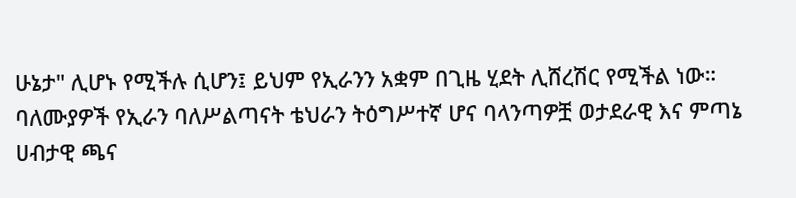ሁኔታ" ሊሆኑ የሚችሉ ሲሆን፤ ይህም የኢራንን አቋም በጊዜ ሂደት ሊሸረሽር የሚችል ነው።
ባለሙያዎች የኢራን ባለሥልጣናት ቴህራን ትዕግሥተኛ ሆና ባላንጣዎቿ ወታደራዊ እና ምጣኔ ሀብታዊ ጫና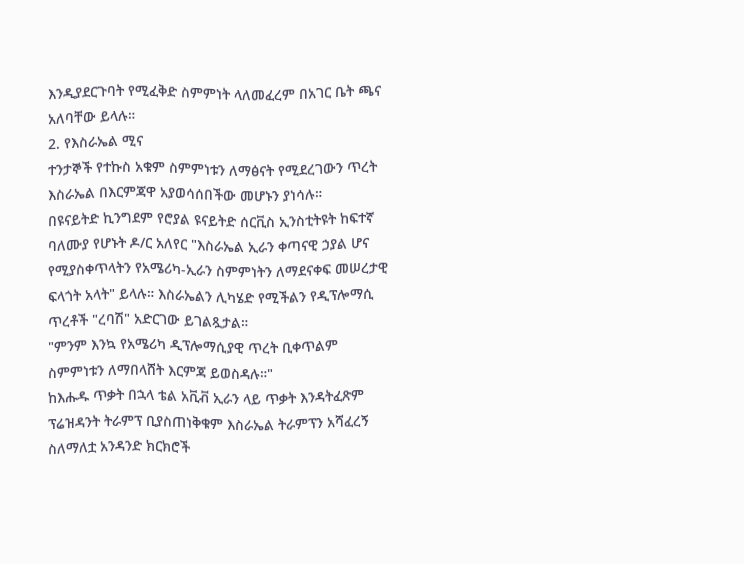እንዲያደርጉባት የሚፈቅድ ስምምነት ላለመፈረም በአገር ቤት ጫና አለባቸው ይላሉ።
2. የእስራኤል ሚና
ተንታኞች የተኩስ አቁም ስምምነቱን ለማፅናት የሚደረገውን ጥረት እስራኤል በእርምጃዋ አያወሳሰበችው መሆኑን ያነሳሉ።
በዩናይትድ ኪንግደም የሮያል ዩናይትድ ሰርቪስ ኢንስቲትዩት ከፍተኛ ባለሙያ የሆኑት ዶ/ር አለየር "እስራኤል ኢራን ቀጣናዊ ኃያል ሆና የሚያስቀጥላትን የአሜሪካ-ኢራን ስምምነትን ለማደናቀፍ መሠረታዊ ፍላጎት አላት" ይላሉ። እስራኤልን ሊካሄድ የሚችልን የዲፕሎማሲ ጥረቶች "ረባሽ" አድርገው ይገልጿታል።
"ምንም እንኳ የአሜሪካ ዲፕሎማሲያዊ ጥረት ቢቀጥልም ስምምነቱን ለማበላሸት እርምጃ ይወስዳሉ።"
ከእሑዱ ጥቃት በኋላ ቴል አቪቭ ኢራን ላይ ጥቃት እንዳትፈጽም ፕሬዝዳንት ትራምፕ ቢያስጠነቅቁም እስራኤል ትራምፕን አሻፈረኝ ስለማለቷ አንዳንድ ክርክሮች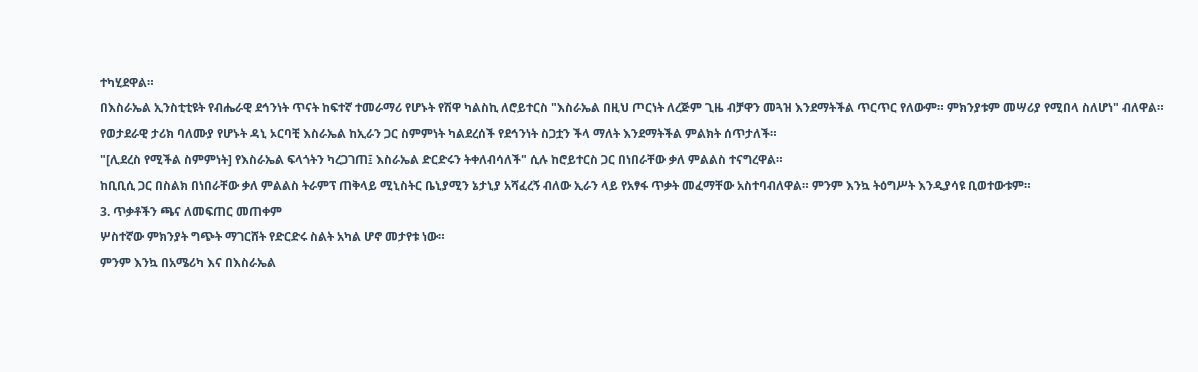ተካሂደዋል።
በእስራኤል ኢንስቲቲዩት የብሔራዊ ደኅንነት ጥናት ከፍተኛ ተመራማሪ የሆኑት የሽዋ ካልስኪ ለሮይተርስ "እስራኤል በዚህ ጦርነት ለረጅም ጊዜ ብቻዋን መጓዝ እንደማትችል ጥርጥር የለውም። ምክንያቱም መሣሪያ የሚበላ ስለሆነ" ብለዋል።
የወታደራዊ ታሪክ ባለሙያ የሆኑት ዳኒ ኦርባቺ እስራኤል ከኢራን ጋር ስምምነት ካልደረሰች የደኅንነት ስጋቷን ችላ ማለት እንደማትችል ምልክት ሰጥታለች።
"[ሊደረስ የሚችል ስምምነት] የእስራኤል ፍላጎትን ካረጋገጠ፤ እስራኤል ድርድሩን ትቀለብሳለች" ሲሉ ከሮይተርስ ጋር በነበራቸው ቃለ ምልልስ ተናግረዋል።
ከቢቢሲ ጋር በስልክ በነበራቸው ቃለ ምልልስ ትራምፕ ጠቅላይ ሚኒስትር ቤኒያሚን ኔታኒያ አሻፈረኝ ብለው ኢራን ላይ የአፃፋ ጥቃት መፈማቸው አስተባብለዋል። ምንም እንኳ ትዕግሥት እንዲያሳዩ ቢወተውቱም።
3. ጥቃቶችን ጫና ለመፍጠር መጠቀም
ሦስተኛው ምክንያት ግጭት ማገርሸት የድርድሩ ስልት አካል ሆኖ መታየቱ ነው።
ምንም እንኳ በአሜሪካ እና በእስራኤል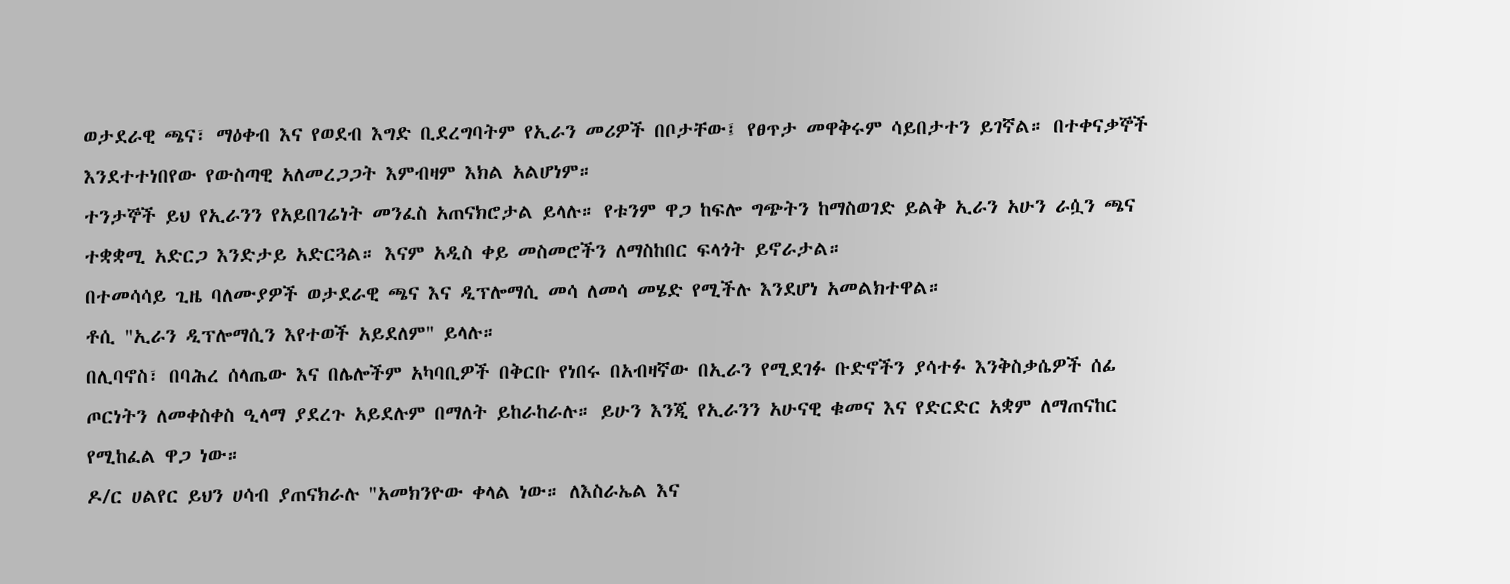ወታደራዊ ጫና፣ ማዕቀብ እና የወደብ እግድ ቢደረግባትም የኢራን መሪዎች በቦታቸው፤ የፀጥታ መዋቅሩም ሳይበታተን ይገኛል። በተቀናቃኞች እንደተተነበየው የውስጣዊ አለመረጋጋት እምብዛም እክል አልሆነም።
ተንታኞች ይህ የኢራንን የአይበገሬነት መንፈስ አጠናክሮታል ይላሉ። የቱንም ዋጋ ከፍሎ ግጭትን ከማስወገድ ይልቅ ኢራን አሁን ራሷን ጫና ተቋቋሚ አድርጋ እንድታይ አድርጓል። እናም አዲስ ቀይ መስመሮችን ለማስከበር ፍላጎት ይኖራታል።
በተመሳሳይ ጊዜ ባለሙያዎች ወታደራዊ ጫና እና ዲፕሎማሲ መሳ ለመሳ መሄድ የሚችሉ እንደሆነ አመልክተዋል።
ቶሲ "ኢራን ዲፕሎማሲን እየተወች አይደለም" ይላሉ።
በሊባኖስ፣ በባሕረ ሰላጤው እና በሌሎችም አካባቢዎች በቅርቡ የነበሩ በአብዛኛው በኢራን የሚደገፉ ቡድኖችን ያሳተፉ እንቅስቃሴዎች ሰፊ ጦርነትን ለመቀስቀስ ዒላማ ያደረጉ አይደሉም በማለት ይከራከራሉ። ይሁን እንጂ የኢራንን አሁናዊ ቁመና እና የድርድር አቋም ለማጠናከር የሚከፈል ዋጋ ነው።
ዶ/ር ሀልየር ይህን ሀሳብ ያጠናክራሉ "አመክንዮው ቀላል ነው። ለእስራኤል እና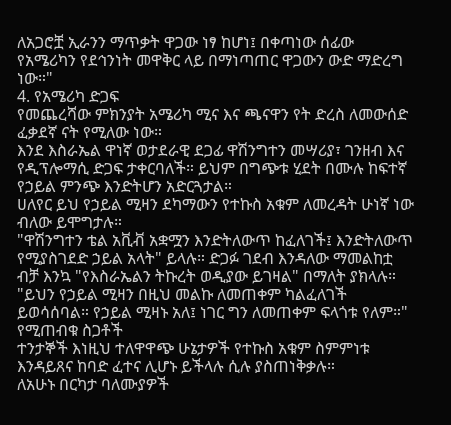ለአጋሮቿ ኢራንን ማጥቃት ዋጋው ነፃ ከሆነ፤ በቀጣነው ሰፊው የአሜሪካን የደኅንነት መዋቅር ላይ በማነጣጠር ዋጋውን ውድ ማድረግ ነው።"
4. የአሜሪካ ድጋፍ
የመጨረሻው ምክንያት አሜሪካ ሚና እና ጫናዋን የት ድረስ ለመውሰድ ፈቃደኛ ናት የሚለው ነው።
እንደ እስራኤል ዋነኛ ወታደራዊ ደጋፊ ዋሽንግተን መሣሪያ፣ ገንዘብ እና የዲፕሎማሲ ድጋፍ ታቀርባለች። ይህም በግጭቱ ሂደት በሙሉ ከፍተኛ የኃይል ምንጭ እንድትሆን አድርጓታል።
ሀለየር ይህ የኃይል ሚዛን ደካማውን የተኩስ አቁም ለመረዳት ሁነኛ ነው ብለው ይሞግታሉ።
"ዋሽንግተን ቴል አቪቭ አቋሟን እንድትለውጥ ከፈለገች፤ እንድትለውጥ የሚያስገደድ ኃይል አላት" ይላሉ። ድጋፉ ገደብ እንዳለው ማመልከቷ ብቻ እንኳ "የእስራኤልን ትኩረት ወዲያው ይገዛል" በማለት ያክላሉ።
"ይህን የኃይል ሚዛን በዚህ መልኩ ለመጠቀም ካልፈለገች ይወሳሰባል። የኃይል ሚዛኑ አለ፤ ነገር ግን ለመጠቀም ፍላጎቱ የለም።"
የሚጠብቁ ስጋቶች
ተንታኞች እነዚህ ተለዋዋጭ ሁኔታዎች የተኩስ አቁም ስምምነቱ እንዳይጸና ከባድ ፈተና ሊሆኑ ይችላሉ ሲሉ ያስጠነቅቃሉ።
ለአሁኑ በርካታ ባለሙያዎች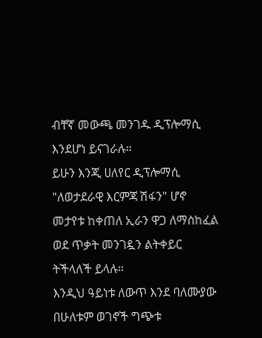ብቸኛ መውጫ መንገዱ ዲፕሎማሲ እንደሆነ ይናገራሉ።
ይሁን እንጂ ሀለየር ዲፕሎማሲ "ለወታደራዊ እርምጃ ሽፋን" ሆኖ መታየቱ ከቀጠለ ኢራን ዋጋ ለማስከፈል ወደ ጥቃት መንገዷን ልትቀይር ትችላለች ይላሉ።
እንዲህ ዓይነቱ ለውጥ እንደ ባለሙያው በሁለቱም ወገኖች ግጭቱ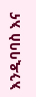እንዲባባስ እና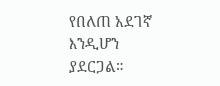የበለጠ አደገኛ እንዲሆን ያደርጋል።